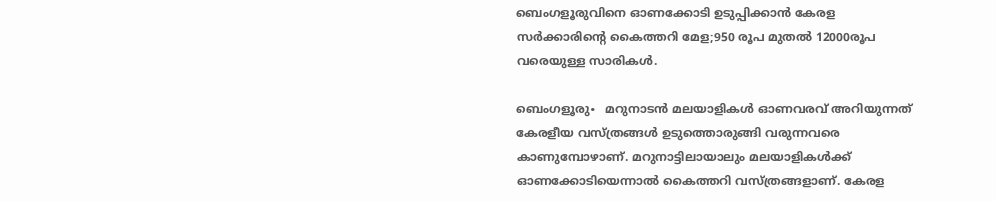ബെംഗളൂരുവിനെ ഓണക്കോടി ഉടുപ്പിക്കാന്‍ കേരള സര്‍ക്കാരിന്റെ കൈത്തറി മേള;950 രൂപ മുതല്‍ 12000രൂപ വരെയുള്ള സാരികള്‍.

ബെംഗളൂരു∙  മറുനാടൻ മലയാളികൾ ഓണവരവ് അറിയുന്നത് കേരളീയ വസ്ത്രങ്ങൾ ഉടുത്തൊരുങ്ങി വരുന്നവരെ കാണുമ്പോഴാണ്. മറുനാട്ടിലായാലും മലയാളികൾക്ക് ഓണക്കോടിയെന്നാൽ കൈത്തറി വസ്ത്രങ്ങളാണ്. കേരള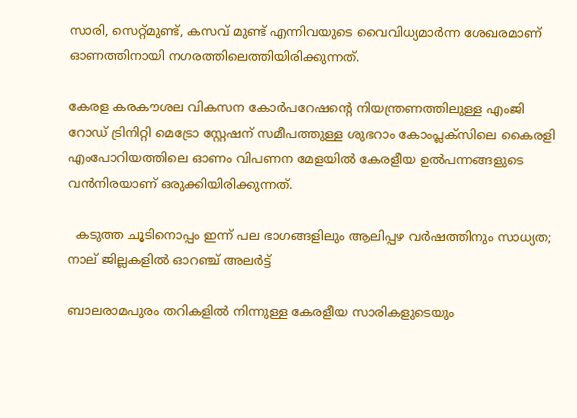സാരി, സെറ്റ്മുണ്ട്, കസവ് മുണ്ട് എന്നിവയുടെ വൈവിധ്യമാർന്ന ശേഖരമാണ് ഓണത്തിനായി നഗരത്തിലെത്തിയിരിക്കുന്നത്.

കേരള കരകൗശല വികസന കോർപറേഷന്റെ നിയന്ത്രണത്തിലുള്ള എംജി റോഡ് ട്രിനിറ്റി മെട്രോ സ്റ്റേഷന് സമീപത്തുള്ള ശുഭറാം കോംപ്ലക്സിലെ കൈരളി എംപോറിയത്തിലെ ഓണം വിപണന മേളയിൽ കേരളീയ ഉൽപന്നങ്ങളുടെ വൻനിരയാണ് ഒരുക്കിയിരിക്കുന്നത്.

  കടുത്ത ചൂടിനൊപ്പം ഇന്ന് പല ഭാഗങ്ങളിലും ആലിപ്പഴ വർഷത്തിനും സാധ്യത; നാല് ജില്ലകളിൽ ഓറഞ്ച് അലർട്ട്

ബാലരാമപുരം തറികളിൽ നിന്നുള്ള കേരളീയ സാരികളുടെയും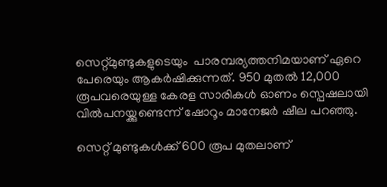സെറ്റ്മുണ്ടുകളുടെയും  പാരമ്പര്യത്തനിമയാണ് ഏറെ പേരെയും ആകർഷിക്കുന്നത്. 950 മുതൽ 12,000 രൂപവരെയുള്ള കേരള സാരികൾ ഓണം സ്പെഷലായി വിൽപനയ്ക്കുണ്ടെന്ന് ഷോറൂം മാനേജർ ഷീല പറഞ്ഞു.

സെറ്റ് മുണ്ടുകൾക്ക് 600 രൂപ മുതലാണ്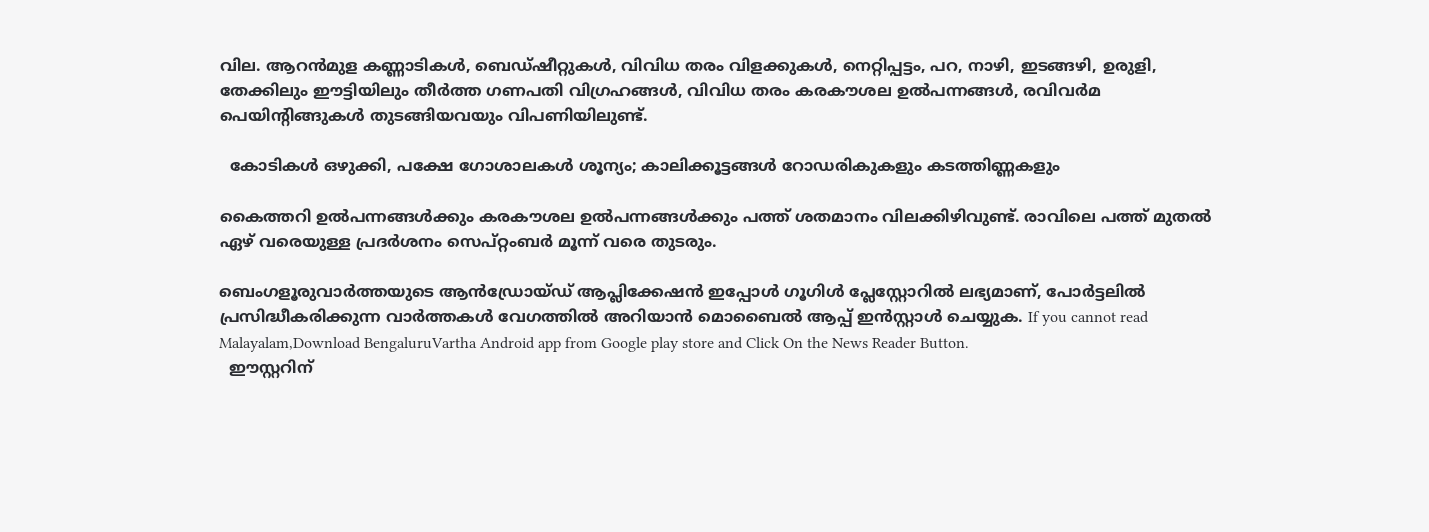വില. ആറൻമുള കണ്ണാടികൾ, ബെഡ്ഷീറ്റുകൾ, വിവിധ തരം വിളക്കുകൾ, നെറ്റിപ്പട്ടം, പറ, നാഴി, ഇടങ്ങഴി, ഉരുളി, തേക്കിലും ഈട്ടിയിലും തീർത്ത ഗണപതി വിഗ്രഹങ്ങൾ, വിവിധ തരം കരകൗശല ഉൽപന്നങ്ങൾ, രവിവർമ പെയിന്റിങ്ങുകൾ തുടങ്ങിയവയും വിപണിയിലുണ്ട്.

  കോടികൾ ഒഴുക്കി, പക്ഷേ ഗോശാലകൾ ശൂന്യം; കാലിക്കൂട്ടങ്ങൾ റോഡരികുകളും കടത്തിണ്ണകളും

കൈത്തറി ഉൽപന്നങ്ങൾക്കും കരകൗശല ഉൽപന്നങ്ങൾക്കും പത്ത് ശതമാനം വിലക്കിഴിവുണ്ട്. രാവിലെ പത്ത് മുതൽ ഏഴ് വരെയുള്ള പ്രദർശനം സെപ്റ്റംബർ മൂന്ന് വരെ തുടരും.

ബെംഗളൂരുവാർത്തയുടെ ആൻഡ്രോയ്ഡ് ആപ്ലിക്കേഷൻ ഇപ്പോൾ ഗൂഗിൾ പ്ലേസ്റ്റോറിൽ ലഭ്യമാണ്, പോർട്ടലിൽ പ്രസിദ്ധീകരിക്കുന്ന വാർത്തകൾ വേഗത്തിൽ അറിയാൻ മൊബൈൽ ആപ്പ് ഇൻസ്റ്റാൾ ചെയ്യുക. If you cannot read Malayalam,Download BengaluruVartha Android app from Google play store and Click On the News Reader Button.
  ഈസ്റ്ററിന്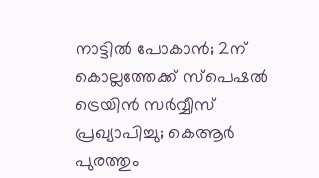നാട്ടിൽ പോകാൻ; 2ന് കൊല്ലത്തേക്ക് സ്‌പെഷല്‍ ട്രെയിൻ സർവ്വീസ് പ്രഖ്യാപിച്ചു; കെആര്‍ പുരത്തും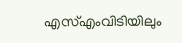എസ്എംവിടിയിലും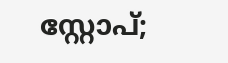സ്റ്റോപ്;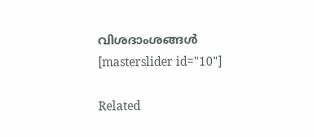വിശദാംശങ്ങൾ
[masterslider id="10"]

Related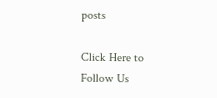posts

Click Here to Follow Us